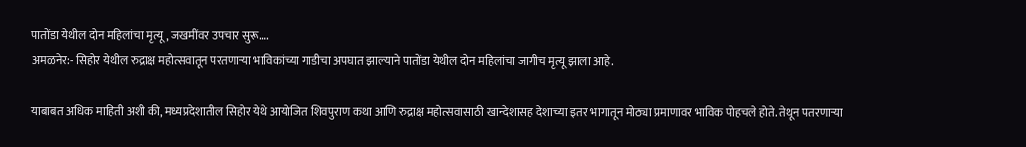पातोंडा येथील दोन महिलांचा मृत्यू, जखमींवर उपचार सुरू….
अमळनेर:- सिहोर येथील रुद्राक्ष महोत्सवातून परतणाऱ्या भाविकांच्या गाडीचा अपघात झाल्याने पातोंडा येथील दोन महिलांचा जागीच मृत्यू झाला आहे.

याबाबत अधिक माहिती अशी की, मध्यप्रदेशातील सिहोर येथे आयोजित शिवपुराण कथा आणि रुद्राक्ष महोत्सवासाठी खान्देशासह देशाच्या इतर भागातून मोठ्या प्रमाणावर भाविक पोहचले होते. तेथून पतरणाऱ्या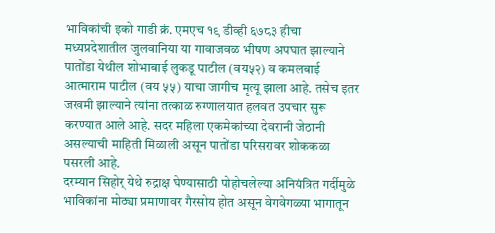भाविकांची इको गाडी क्रं. एमएच १९ डीव्ही ६७८३ हीचा मध्यप्रदेशातील जुलवानिया या गावाजवळ भीषण अपघात झाल्याने पातोंडा येथील शोभाबाई लुकडू पाटील (वय५२) व कमलबाई आत्माराम पाटील (वय ५५) याचा जागीच मृत्यू झाला आहे. तसेच इतर जखमी झाल्याने त्यांना तत्काळ रुग्णालयात हलवत उपचार सुरू करण्यात आले आहे. सदर महिला एकमेकांच्या देवरानी जेठानी असल्याची माहिती मिळाली असून पातोंडा परिसरावर शोककळा पसरली आहे.
दरम्यान सिहोर् येथे रुद्राक्ष घेण्यासाठी पोहोचलेल्या अनियंत्रित गर्दीमुळे भाविकांना मोठ्या प्रमाणावर गैरसोय होत असून वेगवेगळ्या भागातून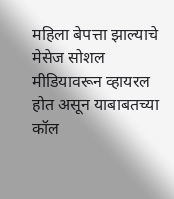महिला बेपत्ता झाल्याचे मेसेज सोशल मीडियावरून व्हायरल होत असून याबाबतच्या कॉल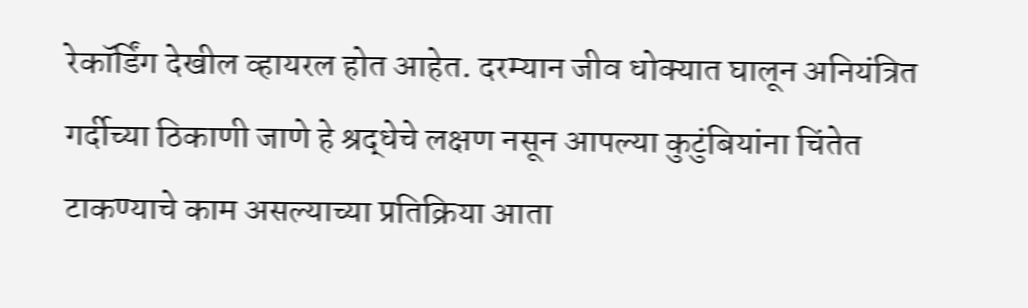रेकॉर्डिंग देखील व्हायरल होत आहेत. दरम्यान जीव धोक्यात घालून अनियंत्रित गर्दीच्या ठिकाणी जाणे हे श्रद्धेचे लक्षण नसून आपल्या कुटुंबियांना चिंतेत टाकण्याचे काम असल्याच्या प्रतिक्रिया आता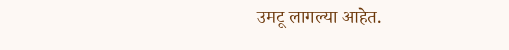उमटू लागल्या आहेत.